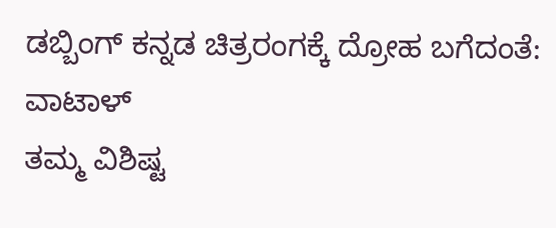ಡಬ್ಬಿಂಗ್ ಕನ್ನಡ ಚಿತ್ರರಂಗಕ್ಕೆ ದ್ರೋಹ ಬಗೆದಂತೆ: ವಾಟಾಳ್
ತಮ್ಮ ವಿಶಿಷ್ಟ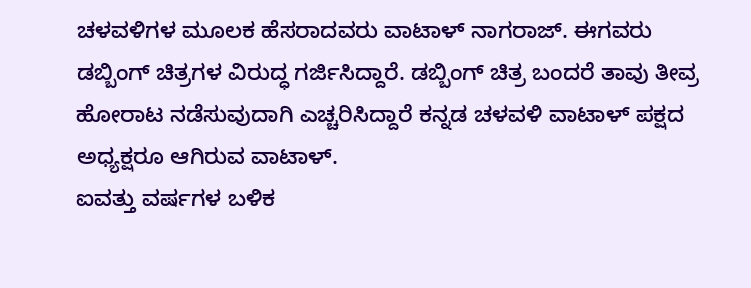ಚಳವಳಿಗಳ ಮೂಲಕ ಹೆಸರಾದವರು ವಾಟಾಳ್ ನಾಗರಾಜ್. ಈಗವರು ಡಬ್ಬಿಂಗ್ ಚಿತ್ರಗಳ ವಿರುದ್ಧ ಗರ್ಜಿಸಿದ್ದಾರೆ. ಡಬ್ಬಿಂಗ್ ಚಿತ್ರ ಬಂದರೆ ತಾವು ತೀವ್ರ ಹೋರಾಟ ನಡೆಸುವುದಾಗಿ ಎಚ್ಚರಿಸಿದ್ದಾರೆ ಕನ್ನಡ ಚಳವಳಿ ವಾಟಾಳ್ ಪಕ್ಷದ ಅಧ್ಯಕ್ಷರೂ ಆಗಿರುವ ವಾಟಾಳ್.
ಐವತ್ತು ವರ್ಷಗಳ ಬಳಿಕ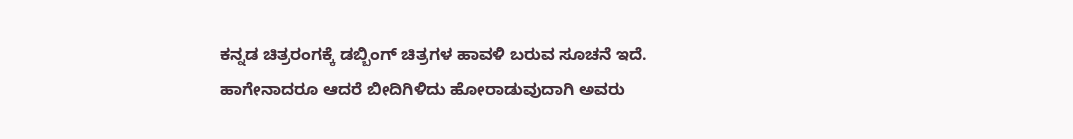ಕನ್ನಡ ಚಿತ್ರರಂಗಕ್ಕೆ ಡಬ್ಬಿಂಗ್ ಚಿತ್ರಗಳ ಹಾವಳಿ ಬರುವ ಸೂಚನೆ ಇದೆ. ಹಾಗೇನಾದರೂ ಆದರೆ ಬೀದಿಗಿಳಿದು ಹೋರಾಡುವುದಾಗಿ ಅವರು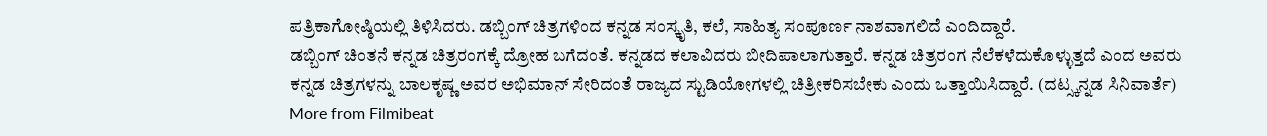ಪತ್ರಿಕಾಗೋಷ್ಠಿಯಲ್ಲಿ ತಿಳಿಸಿದರು. ಡಬ್ಬಿಂಗ್ ಚಿತ್ರಗಳಿಂದ ಕನ್ನಡ ಸಂಸ್ಕೃತಿ, ಕಲೆ, ಸಾಹಿತ್ಯ ಸಂಪೂರ್ಣ ನಾಶವಾಗಲಿದೆ ಎಂದಿದ್ದಾರೆ.
ಡಬ್ಬಿಂಗ್ ಚಿಂತನೆ ಕನ್ನಡ ಚಿತ್ರರಂಗಕ್ಕೆ ದ್ರೋಹ ಬಗೆದಂತೆ. ಕನ್ನಡದ ಕಲಾವಿದರು ಬೀದಿಪಾಲಾಗುತ್ತಾರೆ. ಕನ್ನಡ ಚಿತ್ರರಂಗ ನೆಲೆಕಳೆದುಕೊಳ್ಳುತ್ತದೆ ಎಂದ ಅವರು ಕನ್ನಡ ಚಿತ್ರಗಳನ್ನು ಬಾಲಕೃಷ್ಣ ಅವರ ಅಭಿಮಾನ್ ಸೇರಿದಂತೆ ರಾಜ್ಯದ ಸ್ಟುಡಿಯೋಗಳಲ್ಲಿ ಚಿತ್ರೀಕರಿಸಬೇಕು ಎಂದು ಒತ್ತಾಯಿಸಿದ್ದಾರೆ. (ದಟ್ಸ್ಕನ್ನಡ ಸಿನಿವಾರ್ತೆ)
More from Filmibeat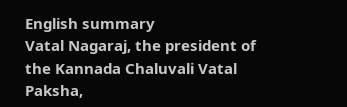English summary
Vatal Nagaraj, the president of the Kannada Chaluvali Vatal Paksha,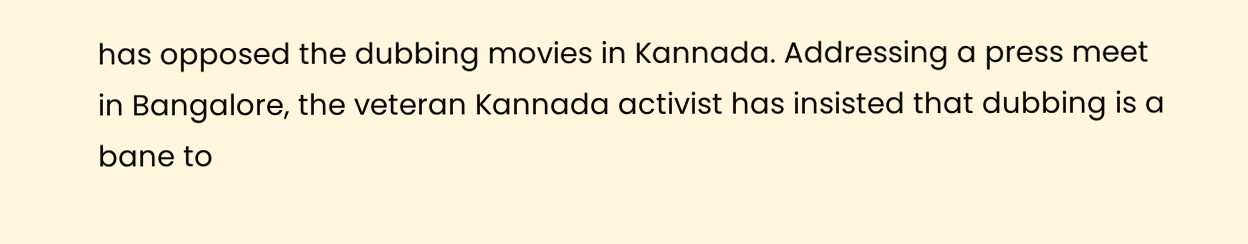has opposed the dubbing movies in Kannada. Addressing a press meet in Bangalore, the veteran Kannada activist has insisted that dubbing is a bane to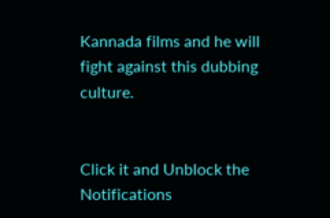Kannada films and he will fight against this dubbing culture.


Click it and Unblock the Notifications